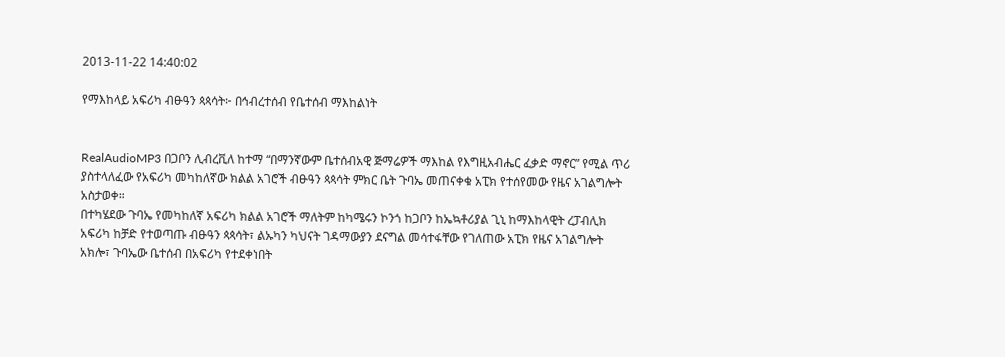2013-11-22 14:40:02

የማእከላይ አፍሪካ ብፁዓን ጳጳሳት፦ በኅብረተሰብ የቤተሰብ ማእከልነት


RealAudioMP3 በጋቦን ሊብረቪለ ከተማ “በማንኛውም ቤተሰብአዊ ጅማሬዎች ማእከል የእግዚአብሔር ፈቃድ ማኖር” የሚል ጥሪ ያስተላለፈው የአፍሪካ መካከለኛው ክልል አገሮች ብፁዓን ጳጳሳት ምክር ቤት ጉባኤ መጠናቀቁ አፒክ የተሰየመው የዜና አገልግሎት አስታወቀ።
በተካሄደው ጉባኤ የመካከለኛ አፍሪካ ክልል አገሮች ማለትም ከካሜሩን ኮንጎ ከጋቦን ከኤኳቶሪያል ጊኒ ከማእከላዊት ረፓብሊክ አፍሪካ ከቻድ የተወጣጡ ብፁዓን ጳጳሳት፣ ልኡካን ካህናት ገዳማውያን ደናግል መሳተፋቸው የገለጠው አፒክ የዜና አገልግሎት አክሎ፣ ጉባኤው ቤተሰብ በአፍሪካ የተደቀነበት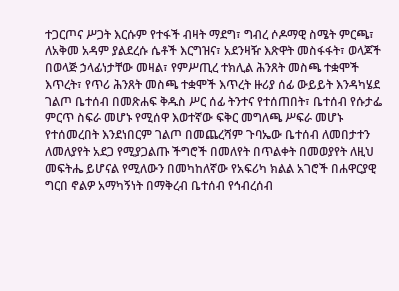ተጋርጦና ሥጋት እርሱም የተፋች ብዛት ማደግ፣ ግብረ ሶዶማዊ ስሜት ምርጫ፣ ለአቅመ አዳም ያልደረሱ ሴቶች እርግዝና፣ አደንዛዥ እጽዋት መስፋፋት፣ ወላጆች በወላጅ ኃላፊነታቸው መዛል፣ የምሥጢረ ተክሊል ሕንጸት መስጫ ተቋሞች እጥረት፣ የጥሪ ሕንጸት መስጫ ተቋሞች እጥረት ዙሪያ ሰፊ ውይይት እንዳካሄደ ገልጦ ቤተሰብ በመጽሐፍ ቅዱስ ሥር ሰፊ ትንተና የተሰጠበት፣ ቤተሰብ የሱታፌ ምርጥ ስፍራ መሆኑ የሚሰዋ እወተኛው ፍቅር መግለጫ ሥፍራ መሆኑ የተሰመረበት እንደነበርም ገልጦ በመጨረሻም ጉባኤው ቤተሰብ ለመበታተን ለመለያየት አደጋ የሚያጋልጡ ችግሮች በመለየት በጥልቀት በመወያየት ለዚህ መፍትሔ ይሆናል የሚለውን በመካከለኛው የአፍሪካ ክልል አገሮች በሐዋርያዊ ግርበ ኖልዎ አማካኝነት በማቅረብ ቤተሰብ የኅብረሰብ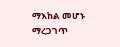ማእከል መሆኑ ማረጋገጥ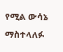የሚል ውሳኔ ማስተላለፉ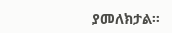ያመለክታል።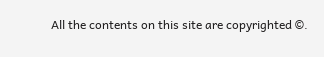All the contents on this site are copyrighted ©.